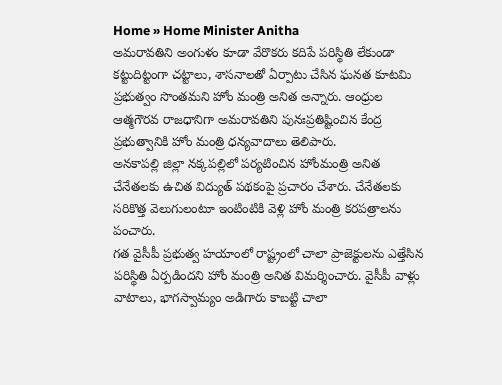Home » Home Minister Anitha
అమరావతిని అంగుళం కూడా వేరొకరు కదిపే పరిస్థితి లేకుండా కట్టుదిట్టంగా చట్టాలు, శాసనాలతో ఏర్పాటు చేసిన ఘనత కూటమి ప్రభుత్వం సొంతమని హోం మంత్రి అనిత అన్నారు. ఆంధ్రుల ఆత్మగౌరవ రాజధానిగా అమరావతిని పునఃప్రతిష్టించిన కేంద్ర ప్రభుత్వానికి హోం మంత్రి ధన్యవాదాలు తెలిపారు.
అనకాపల్లి జిల్లా నక్కపల్లిలో పర్యటించిన హోంమంత్రి అనిత చేనేతలకు ఉచిత విద్యుత్ పథకంపై ప్రచారం చేశారు. చేనేతలకు సరికొత్త వెలుగులంటూ ఇంటింటికి వెళ్లి హోం మంత్రి కరపత్రాలను పంచారు.
గత వైసీపీ ప్రభుత్వ హయాంలో రాష్ట్రంలో చాలా ప్రాజెక్టులను ఎత్తేసిన పరిస్థితి ఏర్పడిందని హోం మంత్రి అనిత విమర్శించారు. వైసీపీ వాళ్లు వాటాలు, భాగస్వామ్యం అడిగారు కాబట్టి చాలా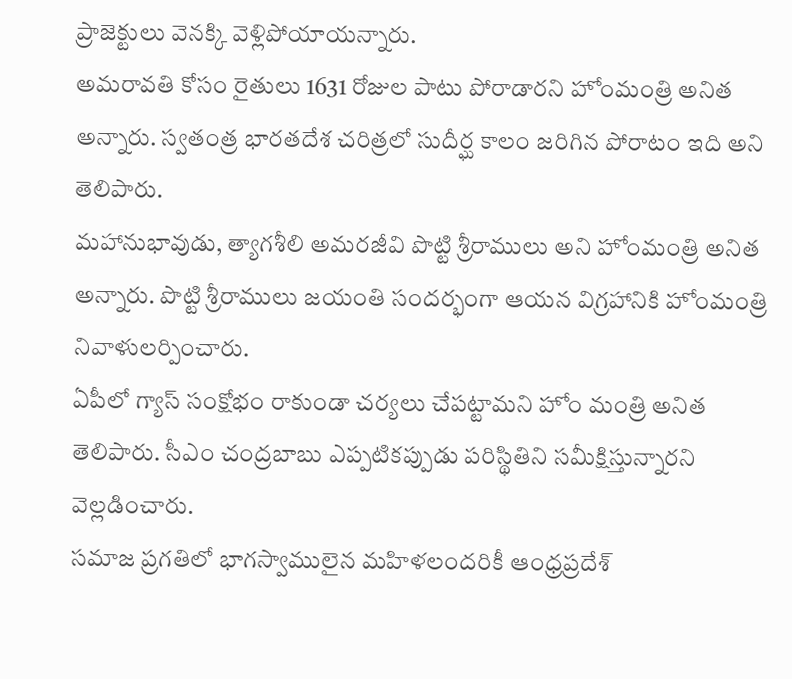ప్రాజెక్టులు వెనక్కి వెళ్లిపోయాయన్నారు.
అమరావతి కోసం రైతులు 1631 రోజుల పాటు పోరాడారని హోంమంత్రి అనిత అన్నారు. స్వతంత్ర భారతదేశ చరిత్రలో సుదీర్ఘ కాలం జరిగిన పోరాటం ఇది అని తెలిపారు.
మహానుభావుడు, త్యాగశీలి అమరజీవి పొట్టి శ్రీరాములు అని హోంమంత్రి అనిత అన్నారు. పొట్టి శ్రీరాములు జయంతి సందర్భంగా ఆయన విగ్రహానికి హోంమంత్రి నివాళులర్పించారు.
ఏపీలో గ్యాస్ సంక్షోభం రాకుండా చర్యలు చేపట్టామని హోం మంత్రి అనిత తెలిపారు. సీఎం చంద్రబాబు ఎప్పటికప్పుడు పరిస్థితిని సమీక్షిస్తున్నారని వెల్లడించారు.
సమాజ ప్రగతిలో భాగస్వాములైన మహిళలందరికీ ఆంధ్రప్రదేశ్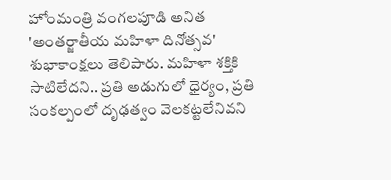హోంమంత్రి వంగలపూడి అనిత 'అంతర్జాతీయ మహిళా దినోత్సవ' శుభాకాంక్షలు తెలిపారు. మహిళా శక్తికి సాటిలేదని.. ప్రతి అడుగులో ధైర్యం, ప్రతి సంకల్పంలో దృఢత్వం వెలకట్టలేనివని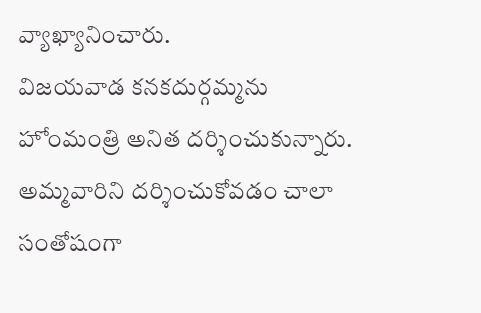వ్యాఖ్యానించారు.
విజయవాడ కనకదుర్గమ్మను హోంమంత్రి అనిత దర్శించుకున్నారు. అమ్మవారిని దర్శించుకోవడం చాలా సంతోషంగా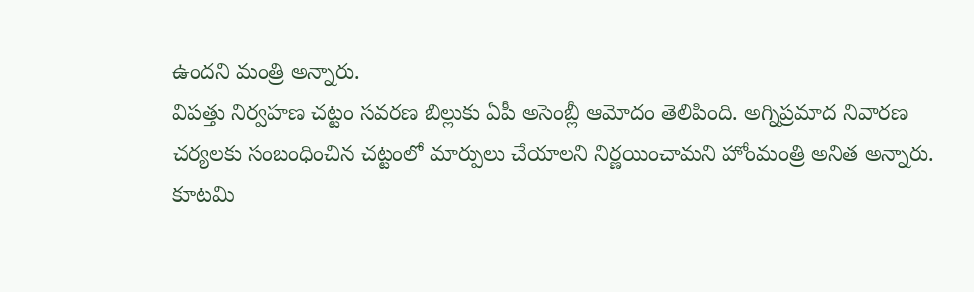ఉందని మంత్రి అన్నారు.
విపత్తు నిర్వహణ చట్టం సవరణ బిల్లుకు ఏపీ అసెంబ్లీ ఆమోదం తెలిపింది. అగ్నిప్రమాద నివారణ చర్యలకు సంబంధించిన చట్టంలో మార్పులు చేయాలని నిర్ణయించామని హోంమంత్రి అనిత అన్నారు.
కూటమి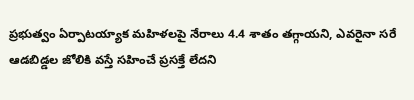ప్రభుత్వం ఏర్పాటయ్యాక మహిళలపై నేరాలు 4.4 శాతం తగ్గాయని, ఎవరైనా సరే ఆడబిడ్డల జోలికి వస్తే సహించే ప్రసక్తే లేదని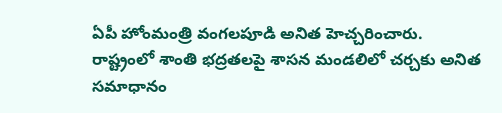ఏపీ హోంమంత్రి వంగలపూడి అనిత హెచ్చరించారు. రాష్ట్రంలో శాంతి భద్రతలపై శాసన మండలిలో చర్చకు అనిత సమాధానం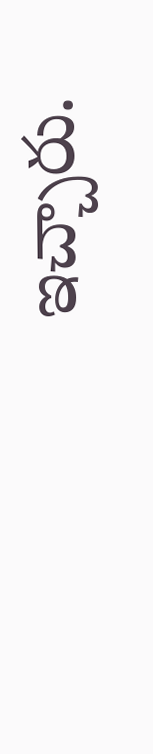ఇచ్చారు.